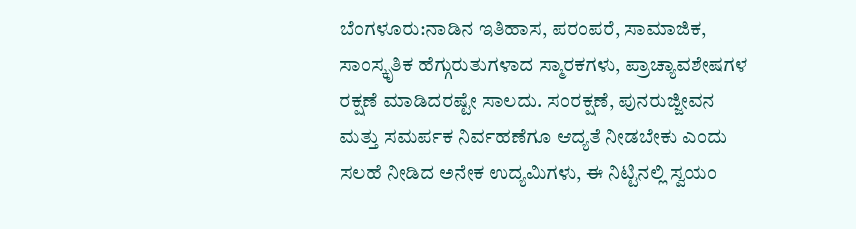ಬೆಂಗಳೂರು:ನಾಡಿನ ಇತಿಹಾಸ, ಪರಂಪರೆ, ಸಾಮಾಜಿಕ, ಸಾಂಸ್ಕೃತಿಕ ಹೆಗ್ಗುರುತುಗಳಾದ ಸ್ಮಾರಕಗಳು, ಪ್ರಾಚ್ಯಾವಶೇಷಗಳ ರಕ್ಷಣೆ ಮಾಡಿದರಷ್ಟೇ ಸಾಲದು. ಸಂರಕ್ಷಣೆ, ಪುನರುಜ್ಜೀವನ ಮತ್ತು ಸಮರ್ಪಕ ನಿರ್ವಹಣೆಗೂ ಆದ್ಯತೆ ನೀಡಬೇಕು ಎಂದು ಸಲಹೆ ನೀಡಿದ ಅನೇಕ ಉದ್ಯಮಿಗಳು, ಈ ನಿಟ್ಟಿನಲ್ಲಿ ಸ್ವಯಂ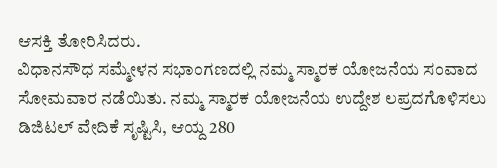ಆಸಕ್ತಿ ತೋರಿಸಿದರು.
ವಿಧಾನಸೌಧ ಸಮ್ಮೇಳನ ಸಭಾಂಗಣದಲ್ಲಿ ನಮ್ಮ ಸ್ಮಾರಕ ಯೋಜನೆಯ ಸಂವಾದ ಸೋಮವಾರ ನಡೆಯಿತು. ನಮ್ಮ ಸ್ಮಾರಕ ಯೋಜನೆಯ ಉದ್ದೇಶ ಲಪ್ರದಗೊಳಿಸಲು ಡಿಜಿಟಲ್ ವೇದಿಕೆ ಸೃಷ್ಟಿಸಿ, ಆಯ್ದ 280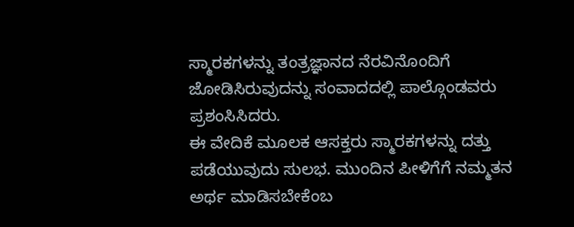ಸ್ಮಾರಕಗಳನ್ನು ತಂತ್ರಜ್ಞಾನದ ನೆರವಿನೊಂದಿಗೆ ಜೋಡಿಸಿರುವುದನ್ನು ಸಂವಾದದಲ್ಲಿ ಪಾಲ್ಗೊಂಡವರು ಪ್ರಶಂಸಿಸಿದರು.
ಈ ವೇದಿಕೆ ಮೂಲಕ ಆಸಕ್ತರು ಸ್ಮಾರಕಗಳನ್ನು ದತ್ತು ಪಡೆಯುವುದು ಸುಲಭ. ಮುಂದಿನ ಪೀಳಿಗೆಗೆ ನಮ್ಮತನ ಅರ್ಥ ಮಾಡಿಸಬೇಕೆಂಬ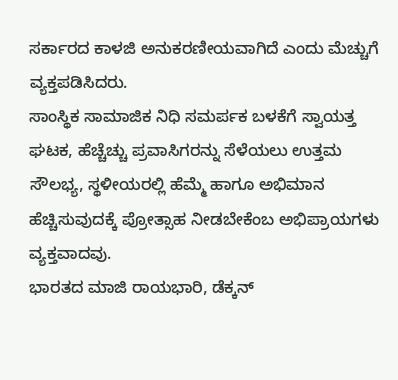ಸರ್ಕಾರದ ಕಾಳಜಿ ಅನುಕರಣೀಯವಾಗಿದೆ ಎಂದು ಮೆಚ್ಚುಗೆ ವ್ಯಕ್ತಪಡಿಸಿದರು.
ಸಾಂಸ್ಥಿಕ ಸಾಮಾಜಿಕ ನಿಧಿ ಸಮರ್ಪಕ ಬಳಕೆಗೆ ಸ್ವಾಯತ್ತ ಘಟಕ, ಹೆಚ್ಚೆಚ್ಚು ಪ್ರವಾಸಿಗರನ್ನು ಸೆಳೆಯಲು ಉತ್ತಮ ಸೌಲಭ್ಯ, ಸ್ಥಳೀಯರಲ್ಲಿ ಹೆಮ್ಮೆ ಹಾಗೂ ಅಭಿಮಾನ ಹೆಚ್ಚಿಸುವುದಕ್ಕೆ ಪ್ರೋತ್ಸಾಹ ನೀಡಬೇಕೆಂಬ ಅಭಿಪ್ರಾಯಗಳು ವ್ಯಕ್ತವಾದವು.
ಭಾರತದ ಮಾಜಿ ರಾಯಭಾರಿ, ಡೆಕ್ಕನ್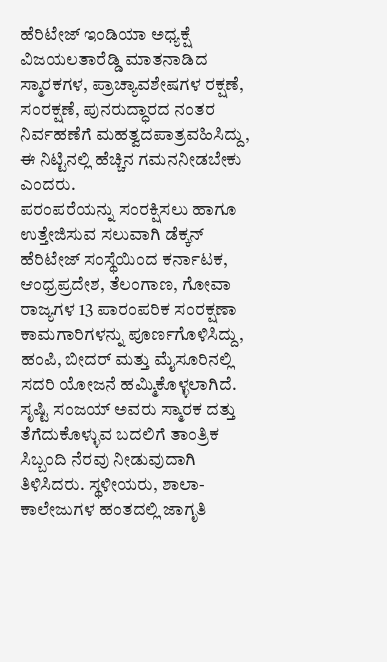ಹೆರಿಟೇಜ್ ಇಂಡಿಯಾ ಅಧ್ಯಕ್ಷೆ ವಿಜಯಲತಾರೆಡ್ಡಿ ಮಾತನಾಡಿದ ಸ್ಮಾರಕಗಳ, ಪ್ರಾಚ್ಯಾವಶೇಷಗಳ ರಕ್ಷಣೆ, ಸಂರಕ್ಷಣೆ, ಪುನರುದ್ಧಾರದ ನಂತರ ನಿರ್ವಹಣೆಗೆ ಮಹತ್ವದಪಾತ್ರವಹಿಸಿದ್ದು, ಈ ನಿಟ್ಟಿನಲ್ಲಿ ಹೆಚ್ಚಿನ ಗಮನನೀಡಬೇಕು ಎಂದರು.
ಪರಂಪರೆಯನ್ನು ಸಂರಕ್ಷಿಸಲು ಹಾಗೂ ಉತ್ತೇಜಿಸುವ ಸಲುವಾಗಿ ಡೆಕ್ಕನ್ ಹೆರಿಟೇಜ್ ಸಂಸ್ಥೆಯಿಂದ ಕರ್ನಾಟಕ, ಆಂಧ್ರಪ್ರದೇಶ, ತೆಲಂಗಾಣ, ಗೋವಾ ರಾಜ್ಯಗಳ 13 ಪಾರಂಪರಿಕ ಸಂರಕ್ಷಣಾ ಕಾಮಗಾರಿಗಳನ್ನು ಪೂರ್ಣಗೊಳಿಸಿದ್ದು, ಹಂಪಿ, ಬೀದರ್ ಮತ್ತು ಮೈಸೂರಿನಲ್ಲಿ ಸದರಿ ಯೋಜನೆ ಹಮ್ಮಿಕೊಳ್ಳಲಾಗಿದೆ.
ಸೃಷ್ಟಿ ಸಂಜಯ್ ಅವರು ಸ್ಮಾರಕ ದತ್ತು ತೆಗೆದುಕೊಳ್ಳುವ ಬದಲಿಗೆ ತಾಂತ್ರಿಕ ಸಿಬ್ಬಂದಿ ನೆರವು ನೀಡುವುದಾಗಿ ತಿಳಿಸಿದರು. ಸ್ಥಳೀಯರು, ಶಾಲಾ-ಕಾಲೇಜುಗಳ ಹಂತದಲ್ಲಿ ಜಾಗೃತಿ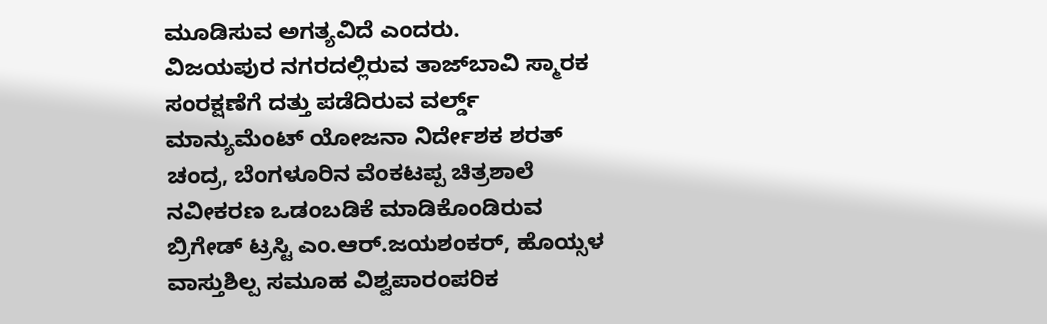ಮೂಡಿಸುವ ಅಗತ್ಯವಿದೆ ಎಂದರು.
ವಿಜಯಪುರ ನಗರದಲ್ಲಿರುವ ತಾಜ್‌ಬಾವಿ ಸ್ಮಾರಕ ಸಂರಕ್ಷಣೆಗೆ ದತ್ತು ಪಡೆದಿರುವ ವರ್ಲ್ಡ್ ಮಾನ್ಯುಮೆಂಟ್ ಯೋಜನಾ ನಿರ್ದೇಶಕ ಶರತ್ ಚಂದ್ರ, ಬೆಂಗಳೂರಿನ ವೆಂಕಟಪ್ಪ ಚಿತ್ರಶಾಲೆ ನವೀಕರಣ ಒಡಂಬಡಿಕೆ ಮಾಡಿಕೊಂಡಿರುವ ಬ್ರಿಗೇಡ್ ಟ್ರಸ್ಟಿ ಎಂ.ಆರ್.ಜಯಶಂಕರ್, ಹೊಯ್ಸಳ ವಾಸ್ತುಶಿಲ್ಪ ಸಮೂಹ ವಿಶ್ವಪಾರಂಪರಿಕ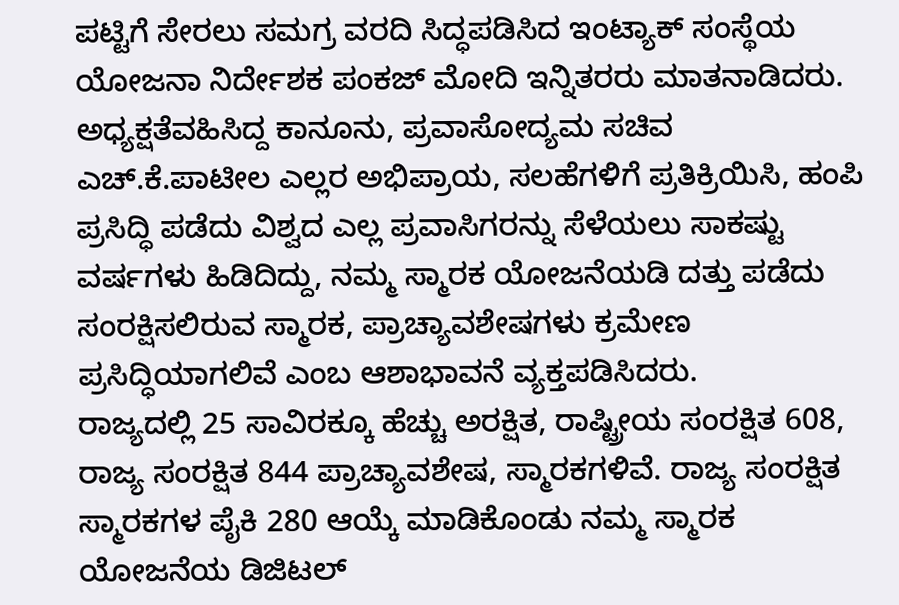ಪಟ್ಟಿಗೆ ಸೇರಲು ಸಮಗ್ರ ವರದಿ ಸಿದ್ಧಪಡಿಸಿದ ಇಂಟ್ಯಾಕ್ ಸಂಸ್ಥೆಯ ಯೋಜನಾ ನಿರ್ದೇಶಕ ಪಂಕಜ್ ಮೋದಿ ಇನ್ನಿತರರು ಮಾತನಾಡಿದರು.
ಅಧ್ಯಕ್ಷತೆವಹಿಸಿದ್ದ ಕಾನೂನು, ಪ್ರವಾಸೋದ್ಯಮ ಸಚಿವ ಎಚ್.ಕೆ.ಪಾಟೀಲ ಎಲ್ಲರ ಅಭಿಪ್ರಾಯ, ಸಲಹೆಗಳಿಗೆ ಪ್ರತಿಕ್ರಿಯಿಸಿ, ಹಂಪಿ ಪ್ರಸಿದ್ಧಿ ಪಡೆದು ವಿಶ್ವದ ಎಲ್ಲ ಪ್ರವಾಸಿಗರನ್ನು ಸೆಳೆಯಲು ಸಾಕಷ್ಟು ವರ್ಷಗಳು ಹಿಡಿದಿದ್ದು, ನಮ್ಮ ಸ್ಮಾರಕ ಯೋಜನೆಯಡಿ ದತ್ತು ಪಡೆದು ಸಂರಕ್ಷಿಸಲಿರುವ ಸ್ಮಾರಕ, ಪ್ರಾಚ್ಯಾವಶೇಷಗಳು ಕ್ರಮೇಣ ಪ್ರಸಿದ್ಧಿಯಾಗಲಿವೆ ಎಂಬ ಆಶಾಭಾವನೆ ವ್ಯಕ್ತಪಡಿಸಿದರು.
ರಾಜ್ಯದಲ್ಲಿ 25 ಸಾವಿರಕ್ಕೂ ಹೆಚ್ಚು ಅರಕ್ಷಿತ, ರಾಷ್ಟ್ರೀಯ ಸಂರಕ್ಷಿತ 608, ರಾಜ್ಯ ಸಂರಕ್ಷಿತ 844 ಪ್ರಾಚ್ಯಾವಶೇಷ, ಸ್ಮಾರಕಗಳಿವೆ. ರಾಜ್ಯ ಸಂರಕ್ಷಿತ ಸ್ಮಾರಕಗಳ ಪೈಕಿ 280 ಆಯ್ಕೆ ಮಾಡಿಕೊಂಡು ನಮ್ಮ ಸ್ಮಾರಕ ಯೋಜನೆಯ ಡಿಜಿಟಲ್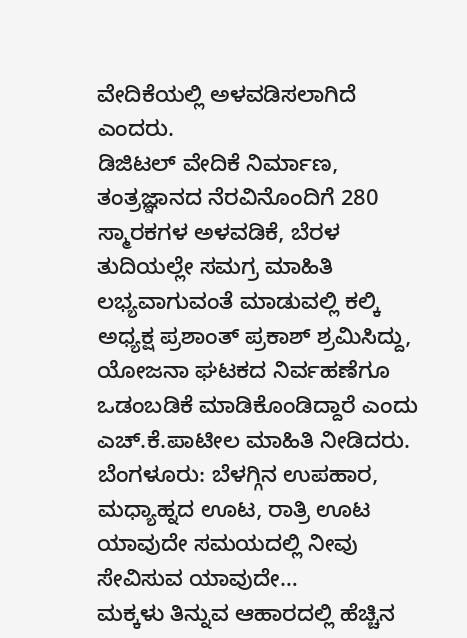ವೇದಿಕೆಯಲ್ಲಿ ಅಳವಡಿಸಲಾಗಿದೆ ಎಂದರು.
ಡಿಜಿಟಲ್ ವೇದಿಕೆ ನಿರ್ಮಾಣ, ತಂತ್ರಜ್ಞಾನದ ನೆರವಿನೊಂದಿಗೆ 280 ಸ್ಮಾರಕಗಳ ಅಳವಡಿಕೆ, ಬೆರಳ ತುದಿಯಲ್ಲೇ ಸಮಗ್ರ ಮಾಹಿತಿ ಲಭ್ಯವಾಗುವಂತೆ ಮಾಡುವಲ್ಲಿ ಕಲ್ಕಿ ಅಧ್ಯಕ್ಷ ಪ್ರಶಾಂತ್ ಪ್ರಕಾಶ್ ಶ್ರಮಿಸಿದ್ದು, ಯೋಜನಾ ಘಟಕದ ನಿರ್ವಹಣೆಗೂ ಒಡಂಬಡಿಕೆ ಮಾಡಿಕೊಂಡಿದ್ದಾರೆ ಎಂದು ಎಚ್.ಕೆ.ಪಾಟೀಲ ಮಾಹಿತಿ ನೀಡಿದರು.
ಬೆಂಗಳೂರು: ಬೆಳಗ್ಗಿನ ಉಪಹಾರ, ಮಧ್ಯಾಹ್ನದ ಊಟ, ರಾತ್ರಿ ಊಟ ಯಾವುದೇ ಸಮಯದಲ್ಲಿ ನೀವು ಸೇವಿಸುವ ಯಾವುದೇ…
ಮಕ್ಕಳು ತಿನ್ನುವ ಆಹಾರದಲ್ಲಿ ಹೆಚ್ಚಿನ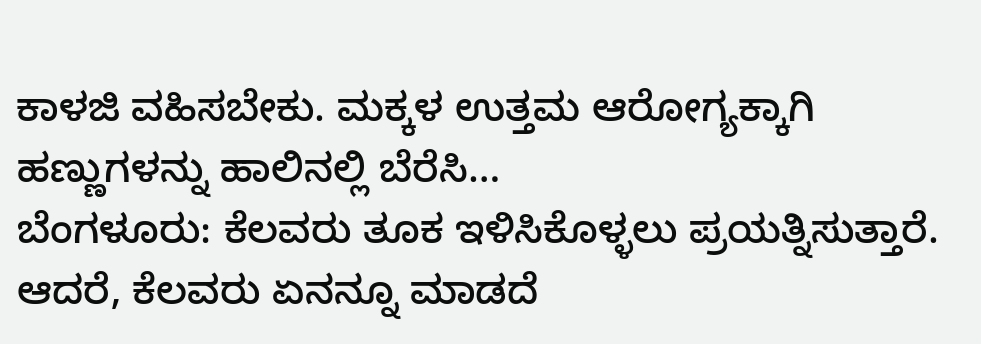ಕಾಳಜಿ ವಹಿಸಬೇಕು. ಮಕ್ಕಳ ಉತ್ತಮ ಆರೋಗ್ಯಕ್ಕಾಗಿ ಹಣ್ಣುಗಳನ್ನು ಹಾಲಿನಲ್ಲಿ ಬೆರೆಸಿ…
ಬೆಂಗಳೂರು: ಕೆಲವರು ತೂಕ ಇಳಿಸಿಕೊಳ್ಳಲು ಪ್ರಯತ್ನಿಸುತ್ತಾರೆ. ಆದರೆ, ಕೆಲವರು ಏನನ್ನೂ ಮಾಡದೆ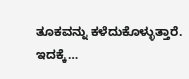ತೂಕವನ್ನು ಕಳೆದುಕೊಳ್ಳುತ್ತಾರೆ. ಇದಕ್ಕೆ…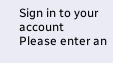Sign in to your account
Please enter an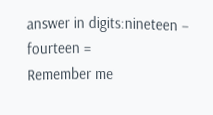answer in digits:nineteen − fourteen =
Remember me